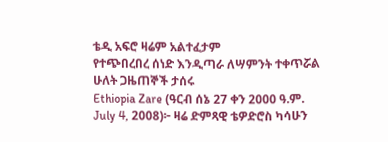ቴዲ አፍሮ ዛሬም አልተፈታም
የተጭበረበረ ሰነድ እንዲጣራ ለሣምንት ተቀጥሯል
ሁለት ጋዜጠኞች ታሰሩ
Ethiopia Zare (ዓርብ ሰኔ 27 ቀን 2000 ዓ.ም. July 4, 2008)፦ ዛሬ ድምጻዊ ቴዎድሮስ ካሳሁን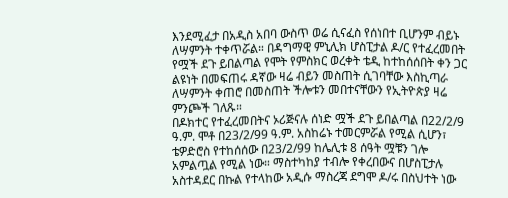እንደሚፈታ በአዲስ አበባ ውስጥ ወሬ ሲናፈስ የሰነበተ ቢሆንም ብይኑ ለሣምንት ተቀጥሯል። በዳግማዊ ምኒሊክ ሆስፒታል ዶ/ር የተፈረመበት የሟች ደጉ ይበልጣል የሞት የምስክር ወረቀት ቴዲ ከተከሰሰበት ቀን ጋር ልዩነት በመፍጠሩ ዳኛው ዛሬ ብይን መስጠት ሲገባቸው እስኪጣራ ለሣምንት ቀጠሮ በመስጠት ችሎቱን መበተናቸውን የኢትዮጵያ ዛሬ ምንጮች ገለጹ።
በዶክተር የተፈረመበትና ኦሪጅናሉ ሰነድ ሟች ደጉ ይበልጣል በ22/2/9 ዓ.ም. ሞቶ በ23/2/99 ዓ.ም. አስከሬኑ ተመርምሯል የሚል ሲሆን፣ ቴዎድሮስ የተከሰሰው በ23/2/99 ከሌሊቱ 8 ሰዓት ሟቹን ገሎ አምልጧል የሚል ነው። ማስተካከያ ተብሎ የቀረበውና በሆስፒታሉ አስተዳደር በኩል የተላከው አዲሱ ማስረጃ ደግሞ ዶ/ሩ በስህተት ነው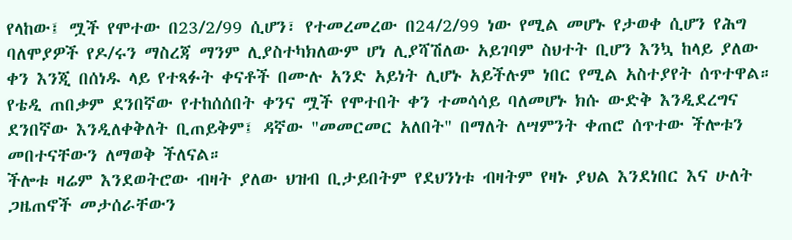የላከው፤ ሟች የሞተው በ23/2/99 ሲሆን፣ የተመረመረው በ24/2/99 ነው የሚል መሆኑ የታወቀ ሲሆን የሕግ ባለሞያዎች የዶ/ሩን ማስረጃ ማንም ሊያስተካክለውም ሆነ ሊያሻሽለው አይገባም ስህተት ቢሆን እንኳ ከላይ ያለው ቀን እንጂ በሰነዱ ላይ የተጻፉት ቀናቶች በሙሉ አንድ አይነት ሊሆኑ አይችሉም ነበር የሚል አስተያየት ሰጥተዋል።
የቴዲ ጠበቃም ደንበኛው የተከሰሰበት ቀንና ሟች የሞተበት ቀን ተመሳሳይ ባለመሆኑ ክሱ ውድቅ እንዲደረግና ደንበኛው እንዲለቀቅለት ቢጠይቅም፤ ዳኛው "መመርመር አለበት" በማለት ለሣምንት ቀጠሮ ሰጥተው ችሎቱን መበተናቸውን ለማወቅ ችለናል።
ችሎቱ ዛሬም እንደወትሮው ብዛት ያለው ህዝብ ቢታይበትም የደህንነቱ ብዛትም የዛኑ ያህል እንደነበር እና ሁለት ጋዜጠኖች መታሰራቸውን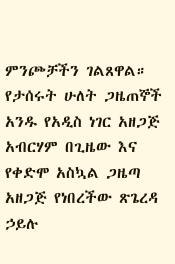ምንጮቻችን ገልጸዋል። የታሰሩት ሁለት ጋዜጠኞች አንዱ የአዲስ ነገር አዘጋጅ አብርሃም በጊዜው እና የቀድሞ አስኳል ጋዜጣ አዘጋጅ የነበረችው ጽጌረዳ ኃይሉ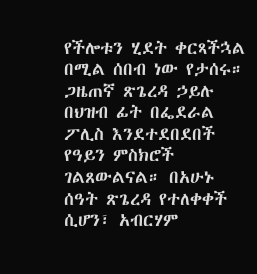የችሎቱን ሂደት ቀርጻችኋል በሚል ሰበብ ነው የታሰሩ። ጋዜጠኛ ጽጌረዳ ኃይሉ በህዝብ ፊት በፌደራል ፖሊስ እንደተደበደበች የዓይን ምስክሮች ገልጸውልናል። በአሁኑ ሰዓት ጽጌረዳ የተለቀቀች ሲሆን፣ አብርሃም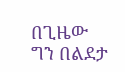በጊዜው ግን በልደታ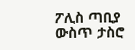ፖሊስ ጣቢያ ውስጥ ታስሮ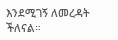እንደሚገኝ ለመረዳት ችለናል።